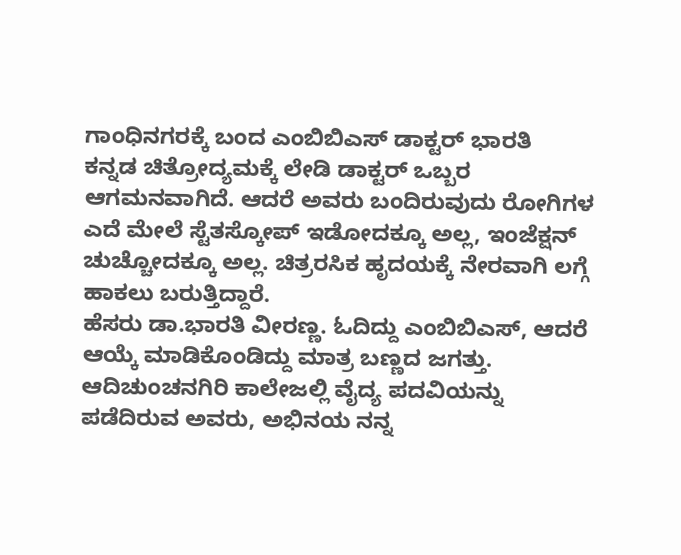ಗಾಂಧಿನಗರಕ್ಕೆ ಬಂದ ಎಂಬಿಬಿಎಸ್ ಡಾಕ್ಟರ್ ಭಾರತಿ
ಕನ್ನಡ ಚಿತ್ರೋದ್ಯಮಕ್ಕೆ ಲೇಡಿ ಡಾಕ್ಟರ್ ಒಬ್ಬರ ಆಗಮನವಾಗಿದೆ. ಆದರೆ ಅವರು ಬಂದಿರುವುದು ರೋಗಿಗಳ ಎದೆ ಮೇಲೆ ಸ್ಟೆತಸ್ಕೋಪ್ ಇಡೋದಕ್ಕೂ ಅಲ್ಲ, ಇಂಜೆಕ್ಷನ್ ಚುಚ್ಚೋದಕ್ಕೂ ಅಲ್ಲ. ಚಿತ್ರರಸಿಕ ಹೃದಯಕ್ಕೆ ನೇರವಾಗಿ ಲಗ್ಗೆ ಹಾಕಲು ಬರುತ್ತಿದ್ದಾರೆ.
ಹೆಸರು ಡಾ.ಭಾರತಿ ವೀರಣ್ಣ. ಓದಿದ್ದು ಎಂಬಿಬಿಎಸ್, ಆದರೆ ಆಯ್ಕೆ ಮಾಡಿಕೊಂಡಿದ್ದು ಮಾತ್ರ ಬಣ್ಣದ ಜಗತ್ತು. ಆದಿಚುಂಚನಗಿರಿ ಕಾಲೇಜಲ್ಲಿ ವೈದ್ಯ ಪದವಿಯನ್ನು ಪಡೆದಿರುವ ಅವರು, ಅಭಿನಯ ನನ್ನ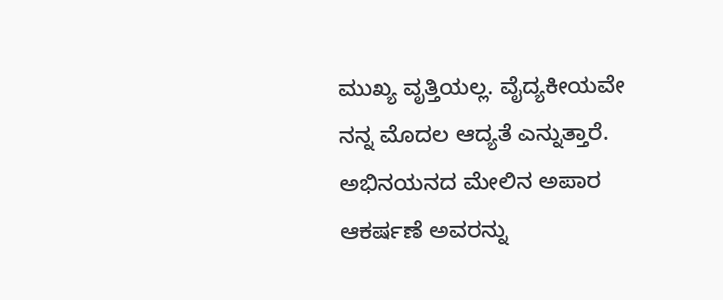ಮುಖ್ಯ ವೃತ್ತಿಯಲ್ಲ. ವೈದ್ಯಕೀಯವೇ ನನ್ನ ಮೊದಲ ಆದ್ಯತೆ ಎನ್ನುತ್ತಾರೆ.
ಅಭಿನಯನದ ಮೇಲಿನ ಅಪಾರ ಆಕರ್ಷಣೆ ಅವರನ್ನು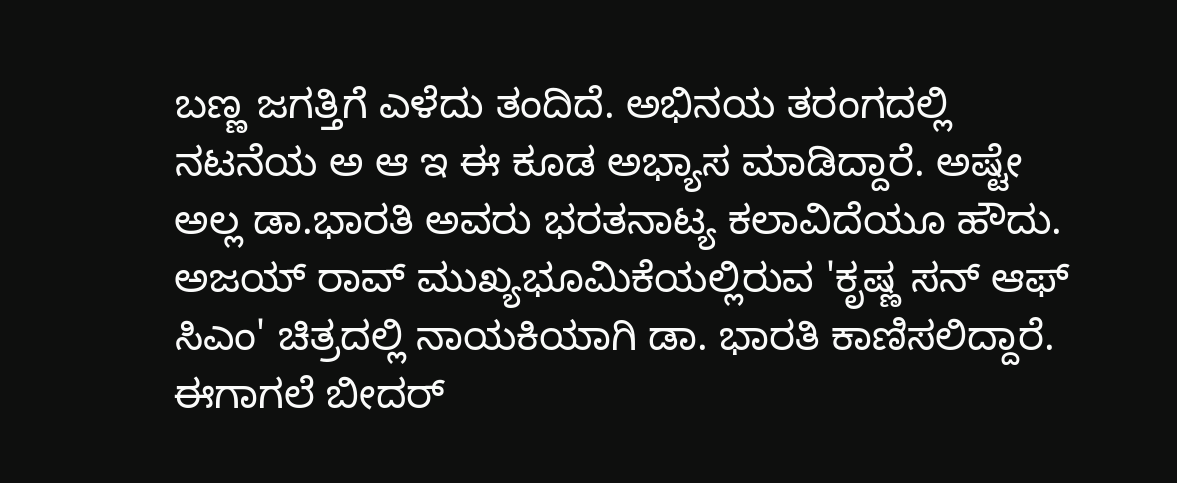ಬಣ್ಣ ಜಗತ್ತಿಗೆ ಎಳೆದು ತಂದಿದೆ. ಅಭಿನಯ ತರಂಗದಲ್ಲಿ ನಟನೆಯ ಅ ಆ ಇ ಈ ಕೂಡ ಅಭ್ಯಾಸ ಮಾಡಿದ್ದಾರೆ. ಅಷ್ಟೇ ಅಲ್ಲ ಡಾ.ಭಾರತಿ ಅವರು ಭರತನಾಟ್ಯ ಕಲಾವಿದೆಯೂ ಹೌದು.
ಅಜಯ್ ರಾವ್ ಮುಖ್ಯಭೂಮಿಕೆಯಲ್ಲಿರುವ 'ಕೃಷ್ಣ ಸನ್ ಆಫ್ ಸಿಎಂ' ಚಿತ್ರದಲ್ಲಿ ನಾಯಕಿಯಾಗಿ ಡಾ. ಭಾರತಿ ಕಾಣಿಸಲಿದ್ದಾರೆ. ಈಗಾಗಲೆ ಬೀದರ್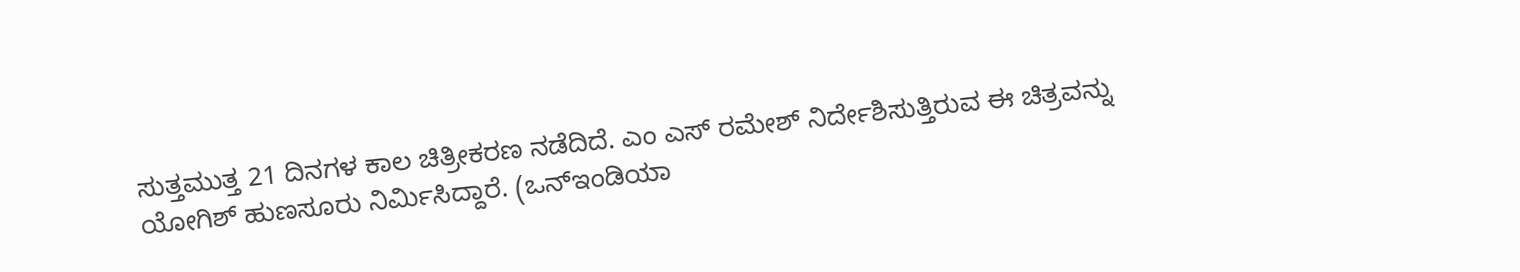ಸುತ್ತಮುತ್ತ 21 ದಿನಗಳ ಕಾಲ ಚಿತ್ರೀಕರಣ ನಡೆದಿದೆ. ಎಂ ಎಸ್ ರಮೇಶ್ ನಿರ್ದೇಶಿಸುತ್ತಿರುವ ಈ ಚಿತ್ರವನ್ನು ಯೋಗಿಶ್ ಹುಣಸೂರು ನಿರ್ಮಿಸಿದ್ದಾರೆ. (ಒನ್ಇಂಡಿಯಾ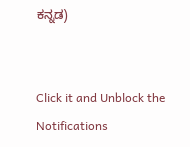ಕನ್ನಡ)


Click it and Unblock the Notifications